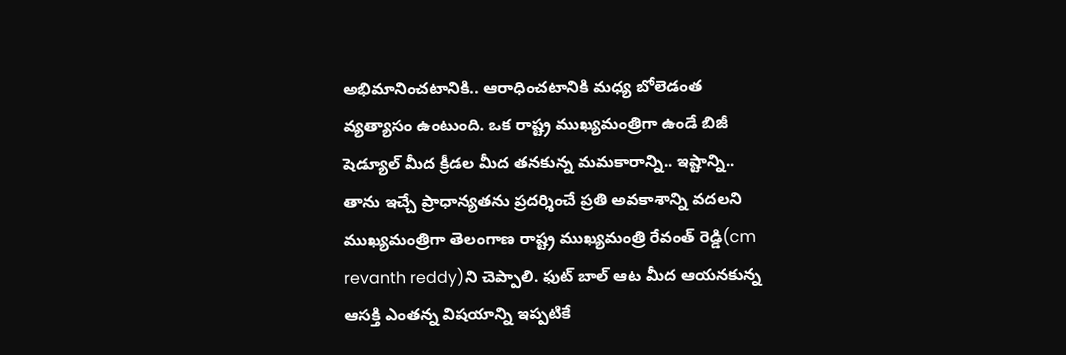అభిమానించటానికి.. ఆరాధించటానికి మధ్య బోలెడంత వ్యత్యాసం ఉంటుంది. ఒక రాష్ట్ర ముఖ్యమంత్రిగా ఉండే బిజీ షెడ్యూల్ మీద క్రీడల మీద తనకున్న మమకారాన్ని.. ఇష్టాన్ని.. తాను ఇచ్చే ప్రాధాన్యతను ప్రదర్శించే ప్రతి అవకాశాన్ని వదలని ముఖ్యమంత్రిగా తెలంగాణ రాష్ట్ర ముఖ్యమంత్రి రేవంత్ రెడ్డి(cm revanth reddy)ని చెప్పాలి. ఫుట్ బాల్ ఆట మీద ఆయనకున్న ఆసక్తి ఎంతన్న విషయాన్ని ఇప్పటికే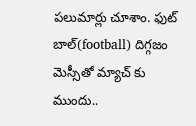పలుమార్లు చూశాం. ఫుట్ బాల్(football) దిగ్గజం మెస్సీతో మ్యాచ్ కు ముందు..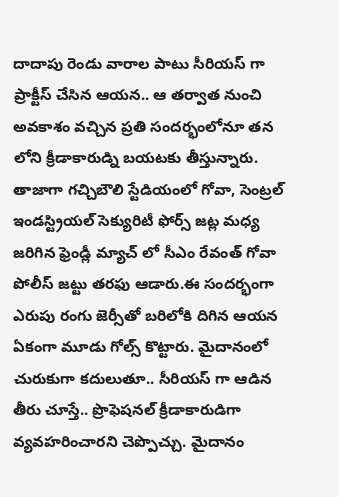దాదాపు రెండు వారాల పాటు సీరియస్ గా ప్రాక్టీస్ చేసిన ఆయన.. ఆ తర్వాత నుంచి అవకాశం వచ్చిన ప్రతి సందర్భంలోనూ తన లోని క్రీడాకారుడ్ని బయటకు తీస్తున్నారు.
తాజాగా గచ్చిబౌలి స్టేడియంలో గోవా, సెంట్రల్ ఇండస్ట్రియల్ సెక్యురిటీ ఫోర్స్ జట్ల మధ్య జరిగిన ఫ్రెండ్లీ మ్యాచ్ లో సీఎం రేవంత్ గోవా పోలీస్ జట్టు తరఫు ఆడారు.ఈ సందర్భంగా ఎరుపు రంగు జెర్సీతో బరిలోకి దిగిన ఆయన ఏకంగా మూడు గోల్స్ కొట్టారు. మైదానంలో చురుకుగా కదులుతూ.. సీరియస్ గా ఆడిన తీరు చూస్తే.. ప్రొఫెషనల్ క్రీడాకారుడిగా వ్యవహరించారని చెప్పొచ్చు. మైదానం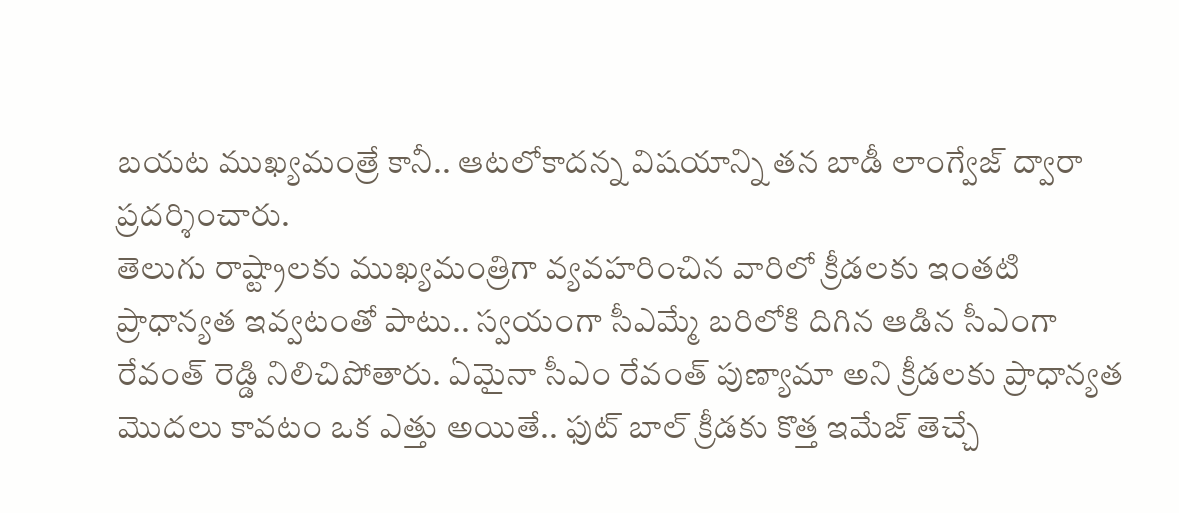బయట ముఖ్యమంత్రే కానీ.. ఆటలోకాదన్న విషయాన్ని తన బాడీ లాంగ్వేజ్ ద్వారా ప్రదర్శించారు.
తెలుగు రాష్ట్రాలకు ముఖ్యమంత్రిగా వ్యవహరించిన వారిలో క్రీడలకు ఇంతటి ప్రాధాన్యత ఇవ్వటంతో పాటు.. స్వయంగా సీఎమ్మే బరిలోకి దిగిన ఆడిన సీఎంగా రేవంత్ రెడ్డి నిలిచిపోతారు. ఏమైనా సీఎం రేవంత్ పుణ్యామా అని క్రీడలకు ప్రాధాన్యత మొదలు కావటం ఒక ఎత్తు అయితే.. ఫుట్ బాల్ క్రీడకు కొత్త ఇమేజ్ తెచ్చే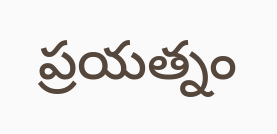ప్రయత్నం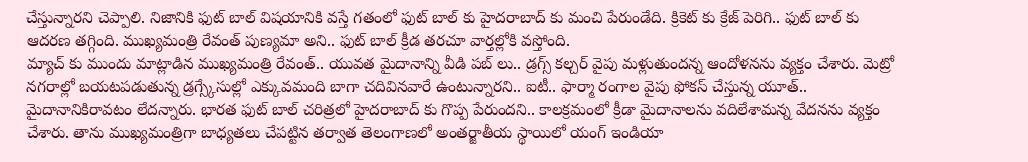చేస్తున్నారని చెప్పాలి. నిజానికి ఫుట్ బాల్ విషయానికి వస్తే గతంలో ఫుట్ బాల్ కు హైదరాబాద్ కు మంచి పేరుండేది. క్రికెట్ కు క్రేజ్ పెరిగి.. ఫుట్ బాల్ కు ఆదరణ తగ్గింది. ముఖ్యమంత్రి రేవంత్ పుణ్యమా అని.. ఫుట్ బాల్ క్రీడ తరచూ వార్తల్లోకి వస్తోంది.
మ్యాచ్ కు ముందు మాట్లాడిన ముఖ్యమంత్రి రేవంత్.. యువత మైదానాన్ని వీడి పబ్ లు.. డ్రగ్స్ కల్చర్ వైపు మళ్లుతుందన్న ఆందోళనను వ్యక్తం చేశారు. మెట్రో నగరాల్లో బయటపడుతున్న డ్రగ్స్కేసుల్లో ఎక్కువమంది బాగా చదివినవారే ఉంటున్నారని.. ఐటీ.. ఫార్మా రంగాల వైపు ఫోకస్ చేస్తున్న యూత్.. మైదానానికిరావటం లేదన్నారు. భారత ఫుట్ బాల్ చరిత్రలో హైదరాబాద్ కు గొప్ప పేరుందని.. కాలక్రమంలో క్రీడా మైదానాలను వదిలేశామన్న వేదనను వ్యక్తం చేశారు. తాను ముఖ్యమంత్రిగా బాధ్యతలు చేపట్టిన తర్వాత తెలంగాణలో అంతర్జాతీయ స్థాయిలో యంగ్ ఇండియా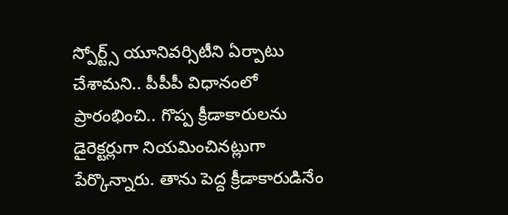స్పోర్ట్స్ యూనివర్సిటీని ఏర్పాటు చేశామని.. పీపీపీ విధానంలో ప్రారంభించి.. గొప్ప క్రీడాకారులను డైరెక్టర్లుగా నియమించినట్లుగా పేర్కొన్నారు. తాను పెద్ద క్రీడాకారుడినేం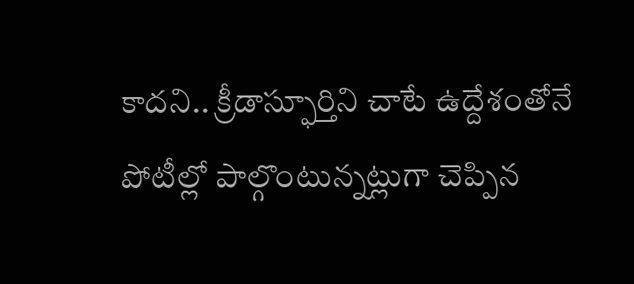కాదని.. క్రీడాస్ఫూర్తిని చాటే ఉద్దేశంతోనే పోటీల్లో పాల్గొంటున్నట్లుగా చెప్పిన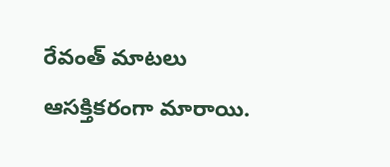రేవంత్ మాటలు ఆసక్తికరంగా మారాయి.